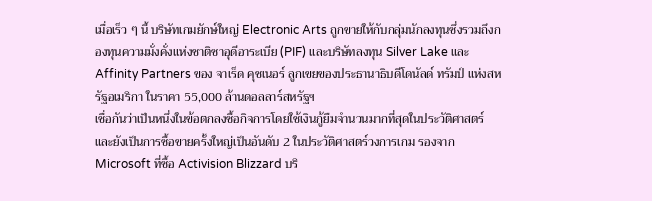เมื่อเร็ว ๆ นี้ บริษัทเกมยักษ์ใหญ่ Electronic Arts ถูกขายให้กับกลุ่มนักลงทุนซึ่งรวมถึงกองทุนความมั่งคั่งแห่งชาติซาอุดีอาระเบีย (PIF) และบริษัทลงทุน Silver Lake และ Affinity Partners ของ จาเร็ด คุชเนอร์ ลูกเขยของประธานาธิบดีโดนัลด์ ทรัมป์ แห่งสหรัฐอเมริกา ในราคา 55,000 ล้านดอลลาร์สหรัฐฯ
เชื่อกันว่าเป็นหนึ่งในข้อตกลงซื้อกิจการโดยใช้เงินกู้ยืมจำนวนมากที่สุดในประวัติศาสตร์ และยังเป็นการซื้อขายครั้งใหญ่เป็นอันดับ 2 ในประวัติศาสตร์วงการเกม รองจาก Microsoft ที่ซื้อ Activision Blizzard บริ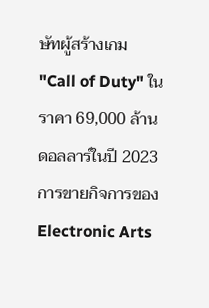ษัทผู้สร้างเกม "Call of Duty" ในราคา 69,000 ล้านดอลลาร์ในปี 2023
การขายกิจการของ Electronic Arts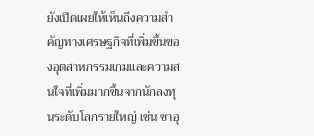ยังเปิดเผยให้เห็นถึงความสำคัญทางเศรษฐกิจที่เพิ่มขึ้นของอุตสาหกรรมเกมและความสนใจที่เพิ่มมากขึ้นจากนักลงทุนระดับโลกรายใหญ่ เช่น ซาอุ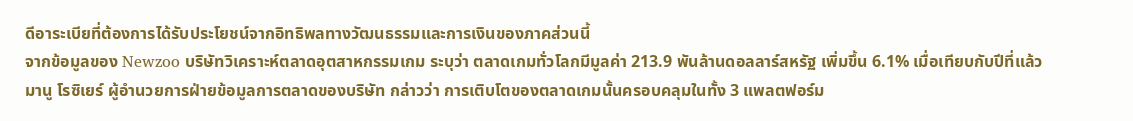ดีอาระเบียที่ต้องการได้รับประโยชน์จากอิทธิพลทางวัฒนธรรมและการเงินของภาคส่วนนี้
จากข้อมูลของ Newzoo บริษัทวิเคราะห์ตลาดอุตสาหกรรมเกม ระบุว่า ตลาดเกมทั่วโลกมีมูลค่า 213.9 พันล้านดอลลาร์สหรัฐ เพิ่มขึ้น 6.1% เมื่อเทียบกับปีที่แล้ว มานู โรซิเยร์ ผู้อำนวยการฝ่ายข้อมูลการตลาดของบริษัท กล่าวว่า การเติบโตของตลาดเกมนั้นครอบคลุมในทั้ง 3 แพลตฟอร์ม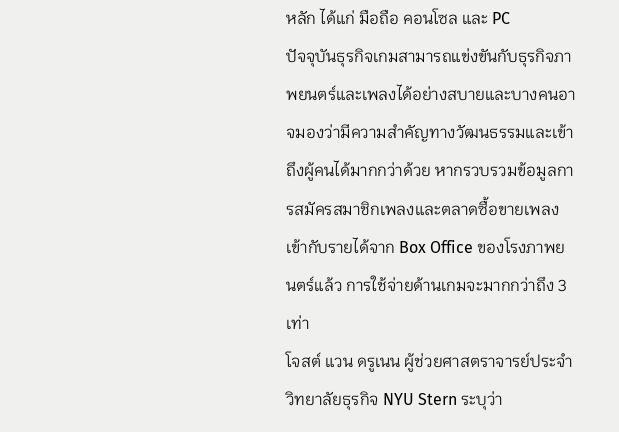หลัก ได้แก่ มือถือ คอนโซล และ PC
ปัจจุบันธุรกิจเกมสามารถแข่งขันกับธุรกิจภาพยนตร์และเพลงได้อย่างสบายและบางคนอาจมองว่ามีความสำคัญทางวัฒนธรรมและเข้าถึงผู้คนได้มากกว่าด้วย หากรวบรวมข้อมูลการสมัครสมาชิกเพลงและตลาดซื้อขายเพลงเข้ากับรายได้จาก Box Office ของโรงภาพยนตร์แล้ว การใช้จ่ายด้านเกมจะมากกว่าถึง 3 เท่า
โจสต์ แวน ดรูเนน ผู้ช่วยศาสตราจารย์ประจำวิทยาลัยธุรกิจ NYU Stern ระบุว่า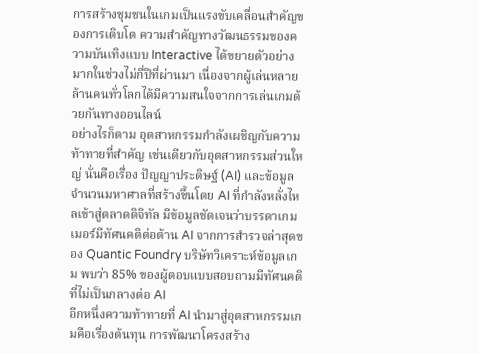การสร้างชุมชนในเกมเป็นแรงขับเคลื่อนสำคัญของการเติบโต ความสำคัญทางวัฒนธรรมของความบันเทิงแบบ Interactive ได้ขยายตัวอย่างมากในช่วงไม่กี่ปีที่ผ่านมา เนื่องจากผู้เล่นหลายล้านคนทั่วโลกได้มีความสนใจจากการเล่นเกมด้วยกันทางออนไลน์
อย่างไรก็ตาม อุตสาหกรรมกำลังเผชิญกับความท้าทายที่สำคัญ เช่นเดียวกับอุตสาหกรรมส่วนใหญ่ นั่นคือเรื่อง ปัญญาประดิษฐ์ (AI) และข้อมูลจำนวนมหาศาลที่สร้างขึ้นโดย AI ที่กำลังหลั่งไหลเข้าสู่ตลาดดิจิทัล มีข้อมูลชัดเจนว่าบรรดาเกมเมอร์มีทัศนคติต่อต้าน AI จากการสำรวจล่าสุดของ Quantic Foundry บริษัทวิเคราะห์ข้อมูลเกม พบว่า 85% ของผู้ตอบแบบสอบถามมีทัศนคติที่ไม่เป็นกลางต่อ AI
อีกหนึ่งความท้าทายที่ AI นำมาสู่อุตสาหกรรมเกมคือเรื่องต้นทุน การพัฒนาโครงสร้าง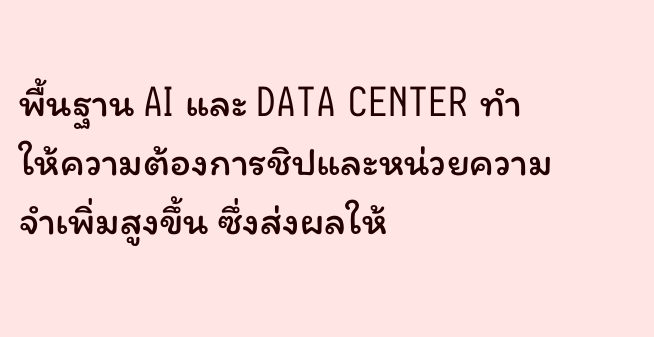พื้นฐาน AI และ DATA CENTER ทำให้ความต้องการชิปและหน่วยความจำเพิ่มสูงขึ้น ซึ่งส่งผลให้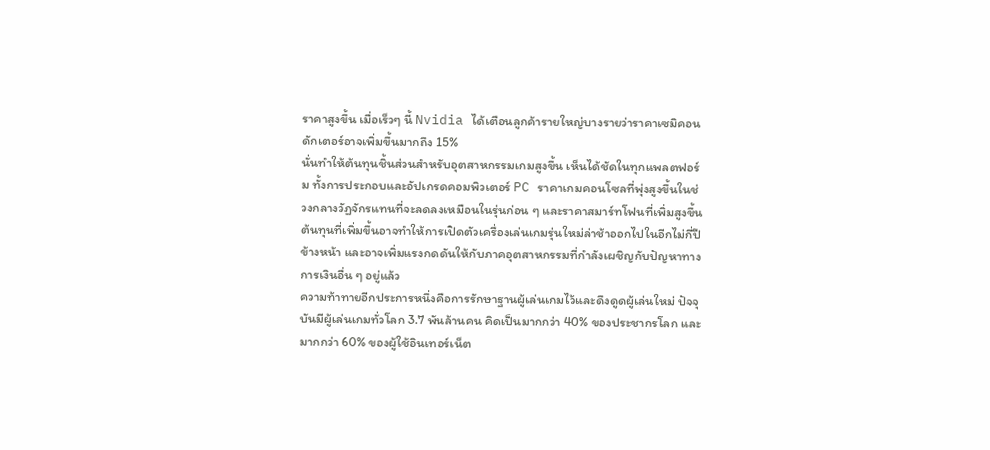ราคาสูงขึ้น เมื่อเร็วๆ นี้ Nvidia ได้เตือนลูกค้ารายใหญ่บางรายว่าราคาเซมิคอนดักเตอร์อาจเพิ่มขึ้นมากถึง 15%
นั่นทำให้ต้นทุนชิ้นส่วนสำหรับอุตสาหกรรมเกมสูงขึ้น เห็นได้ชัดในทุกแพลตฟอร์ม ทั้งการประกอบและอัปเกรดคอมพิวเตอร์ PC ราคาเกมคอนโซลที่พุ่งสูงขึ้นในช่วงกลางวัฏจักรแทนที่จะลดลงเหมือนในรุ่นก่อน ๆ และราคาสมาร์ทโฟนที่เพิ่มสูงขึ้น
ต้นทุนที่เพิ่มขึ้นอาจทำให้การเปิดตัวเครื่องเล่นเกมรุ่นใหม่ล่าช้าออกไปในอีกไม่กี่ปีข้างหน้า และอาจเพิ่มแรงกดดันให้กับภาคอุตสาหกรรมที่กำลังเผชิญกับปัญหาทางการเงินอื่น ๆ อยู่แล้ว
ความท้าทายอีกประการหนึ่งคือการรักษาฐานผู้เล่นเกมไว้และดึงดูดผู้เล่นใหม่ ปัจจุบันมีผู้เล่นเกมทั่วโลก 3.7 พันล้านคน คิดเป็นมากกว่า 40% ของประชากรโลก และมากกว่า 60% ของผู้ใช้อินเทอร์เน็ต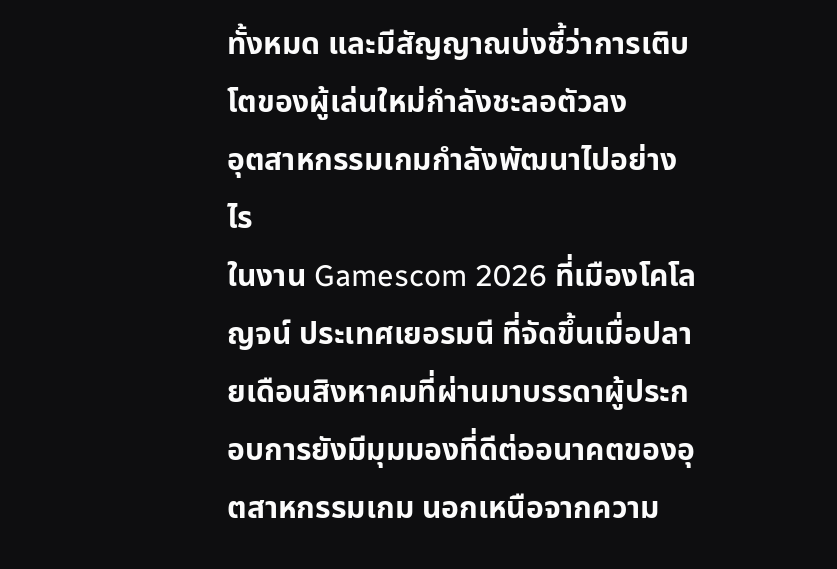ทั้งหมด และมีสัญญาณบ่งชี้ว่าการเติบโตของผู้เล่นใหม่กำลังชะลอตัวลง
อุตสาหกรรมเกมกำลังพัฒนาไปอย่างไร
ในงาน Gamescom 2026 ที่เมืองโคโลญจน์ ประเทศเยอรมนี ที่จัดขึ้นเมื่อปลายเดือนสิงหาคมที่ผ่านมาบรรดาผู้ประกอบการยังมีมุมมองที่ดีต่ออนาคตของอุตสาหกรรมเกม นอกเหนือจากความ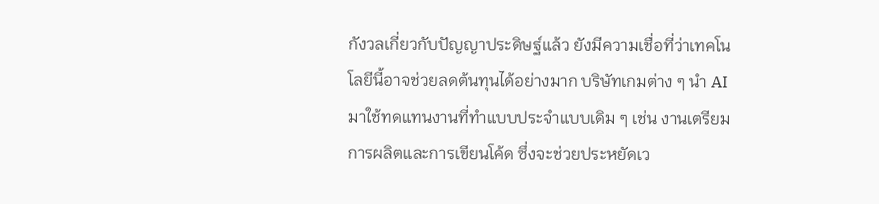กังวลเกี่ยวกับปัญญาประดิษฐ์แล้ว ยังมีความเชื่อที่ว่าเทคโนโลยีนี้อาจช่วยลดต้นทุนได้อย่างมาก บริษัทเกมต่าง ๆ นำ AI มาใช้ทดแทนงานที่ทำแบบประจำแบบเดิม ๆ เช่น งานเตรียมการผลิตและการเขียนโค้ด ซึ่งจะช่วยประหยัดเว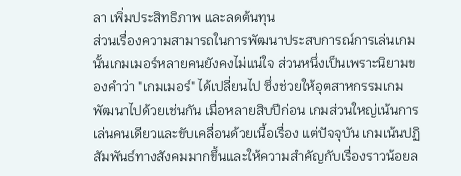ลา เพิ่มประสิทธิภาพ และลดต้นทุน
ส่วนเรื่องความสามารถในการพัฒนาประสบการณ์การเล่นเกมนั้นเกมเมอร์หลายคนยังคงไม่แน่ใจ ส่วนหนึ่งเป็นเพราะนิยามของคำว่า "เกมเมอร์" ได้เปลี่ยนไป ซึ่งช่วยให้อุตสาหกรรมเกมพัฒนาไปด้วยเช่นกัน เมื่อหลายสิบปีก่อน เกมส่วนใหญ่เน้นการเล่นคนเดียวและขับเคลื่อนด้วยเนื้อเรื่อง แต่ปัจจุบัน เกมเน้นปฏิสัมพันธ์ทางสังคมมากขึ้นและให้ความสำคัญกับเรื่องราวน้อยล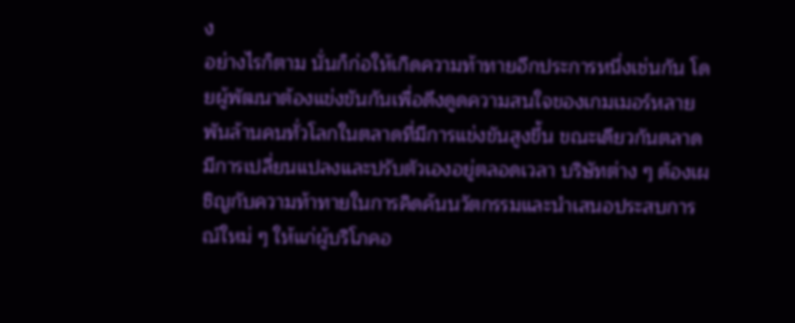ง
อย่างไรก็ตาม นั่นก็ก่อให้เกิดความท้าทายอีกประการหนึ่งเช่นกัน โดยผู้พัฒนาต้องแข่งขันกันเพื่อดึงดูดความสนใจของเกมเมอร์หลายพันล้านคนทั่วโลกในตลาดที่มีการแข่งขันสูงขึ้น ขณะเดียวกันตลาดมีการเปลี่ยนแปลงและปรับตัวเองอยู่ตลอดเวลา บริษัทต่าง ๆ ต้องเผชิญกับความท้าทายในการคิดค้นนวัตกรรมและนำเสนอประสบการณ์ใหม่ ๆ ให้แก่ผู้บริโภคอ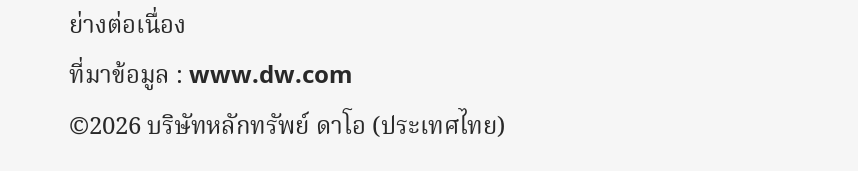ย่างต่อเนื่อง
ที่มาข้อมูล : www.dw.com
©2026 บริษัทหลักทรัพย์ ดาโอ (ประเทศไทย)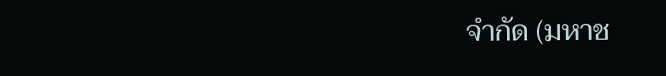จำกัด (มหาช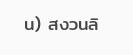น) สงวนลิ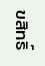ขสิทธิ์